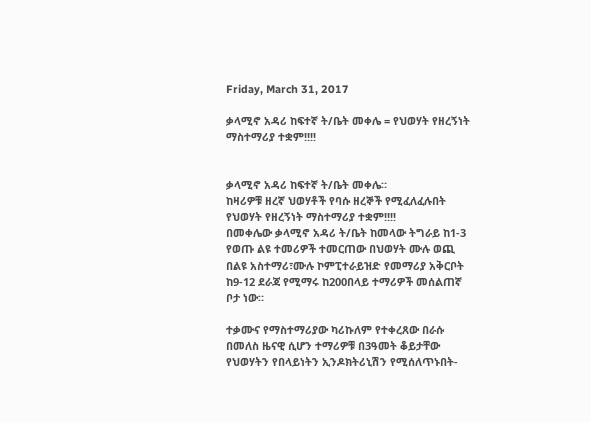Friday, March 31, 2017

ቃላሚኖ አዳሪ ከፍተኛ ት/ቤት መቀሌ = የህወሃት የዘረኝነት ማስተማሪያ ተቋም!!!!


ቃላሚኖ አዳሪ ከፍተኛ ት/ቤት መቀሌ።
ከዛሪዎቹ ዘረኛ ህወሃቶች የባሱ ዘረኞች የሚፈለፈሉበት የህወሃት የዘረኝነት ማስተማሪያ ተቋም!!!!
በመቀሌው ቃላሚኖ አዳሪ ት/ቤት ከመላው ትግራይ ከ1-3 የወጡ ልዩ ተመሪዎች ተመርጠው በህወሃት ሙሉ ወጪ በልዩ አስተማሪ፣ሙሉ ኮምፒተራይዝድ የመማሪያ አቅርቦት ከ9-12 ደራጃ የሚማሩ ከ200በላይ ተማሪዎች መሰልጠኛ ቦታ ነው።

ተቃሙና የማስተማሪያው ካሪኩለም የተቀረጸው በራሱ በመለስ ዜናዊ ሲሆን ተማሪዎቹ በ3ዓመት ቆይታቸው የህወሃትን የበላይነትን ኢንዶክትሪኒሽን የሚሰለጥኑበት-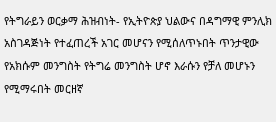የትግራይን ወርቃማ ሕዝብነት- የኢትዮጵያ ህልውና በዳግማዊ ምንሊክ አስገዳጅነት የተፈጠረች አገር መሆናን የሚሰለጥኑበት ጥንታዊው የአክሱም መንግስት የትግሬ መንግስት ሆኖ እራሱን የቻለ መሆኑን የሚማሩበት መርዘኛ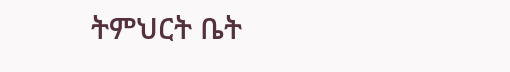ትምህርት ቤት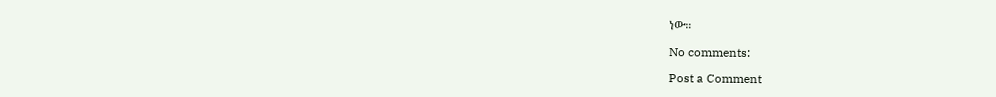ነው።

No comments:

Post a Comment